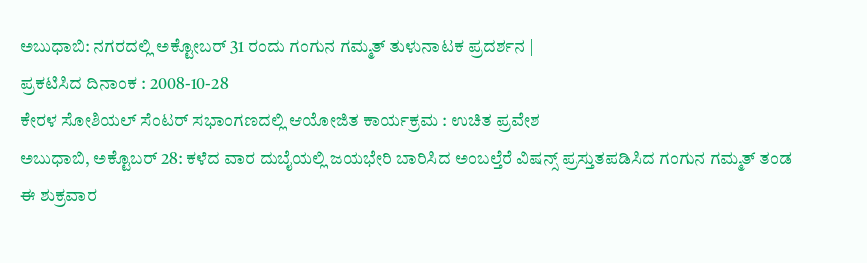ಅಬುಧಾಬಿ: ನಗರದಲ್ಲಿ ಅಕ್ಟೋಬರ್ 31 ರಂದು ಗಂಗುನ ಗಮ್ಮತ್ ತುಳುನಾಟಕ ಪ್ರದರ್ಶನ |
ಪ್ರಕಟಿಸಿದ ದಿನಾಂಕ : 2008-10-28
ಕೇರಳ ಸೋಶಿಯಲ್ ಸೆಂಟರ್ ಸಭಾಂಗಣದಲ್ಲಿ ಆಯೋಜಿತ ಕಾರ್ಯಕ್ರಮ : ಉಚಿತ ಪ್ರವೇಶ
ಅಬುಧಾಬಿ, ಅಕ್ಟೊಬರ್ 28: ಕಳೆದ ವಾರ ದುಬೈಯಲ್ಲಿ ಜಯಭೇರಿ ಬಾರಿಸಿದ ಅಂಬಲ್ತೆರೆ ವಿಷನ್ಸ್ ಪ್ರಸ್ತುತಪಡಿಸಿದ ಗಂಗುನ ಗಮ್ಮತ್ ತಂಡ ಈ ಶುಕ್ರವಾರ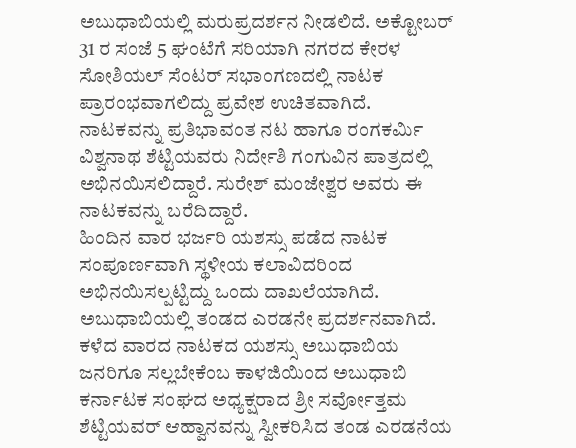ಅಬುಧಾಬಿಯಲ್ಲಿ ಮರುಪ್ರದರ್ಶನ ನೀಡಲಿದೆ. ಅಕ್ಟೋಬರ್ 31 ರ ಸಂಜೆ 5 ಘಂಟೆಗೆ ಸರಿಯಾಗಿ ನಗರದ ಕೇರಳ ಸೋಶಿಯಲ್ ಸೆಂಟರ್ ಸಭಾಂಗಣದಲ್ಲಿ ನಾಟಕ ಪ್ರಾರಂಭವಾಗಲಿದ್ದು ಪ್ರವೇಶ ಉಚಿತವಾಗಿದೆ.
ನಾಟಕವನ್ನು ಪ್ರತಿಭಾವಂತ ನಟ ಹಾಗೂ ರಂಗಕರ್ಮಿ ವಿಶ್ವನಾಥ ಶೆಟ್ಟಿಯವರು ನಿರ್ದೇಶಿ ಗಂಗುವಿನ ಪಾತ್ರದಲ್ಲಿ ಅಭಿನಯಿಸಲಿದ್ದಾರೆ. ಸುರೇಶ್ ಮಂಜೇಶ್ವರ ಅವರು ಈ ನಾಟಕವನ್ನು ಬರೆದಿದ್ದಾರೆ.
ಹಿಂದಿನ ವಾರ ಭರ್ಜರಿ ಯಶಸ್ಸು ಪಡೆದ ನಾಟಕ ಸಂಪೂರ್ಣವಾಗಿ ಸ್ಥಳೀಯ ಕಲಾವಿದರಿಂದ ಅಭಿನಯಿಸಲ್ಪಟ್ಟಿದ್ದು ಒಂದು ದಾಖಲೆಯಾಗಿದೆ. ಅಬುಧಾಬಿಯಲ್ಲಿ ತಂಡದ ಎರಡನೇ ಪ್ರದರ್ಶನವಾಗಿದೆ.
ಕಳೆದ ವಾರದ ನಾಟಕದ ಯಶಸ್ಸು ಅಬುಧಾಬಿಯ ಜನರಿಗೂ ಸಲ್ಲಬೇಕೆಂಬ ಕಾಳಜಿಯಿಂದ ಅಬುಧಾಬಿ ಕರ್ನಾಟಕ ಸಂಘದ ಅಧ್ಯಕ್ಷರಾದ ಶ್ರೀ ಸರ್ವೋತ್ತಮ ಶೆಟ್ಟಿಯವರ್ ಆಹ್ವಾನವನ್ನು ಸ್ವೀಕರಿಸಿದ ತಂಡ ಎರಡನೆಯ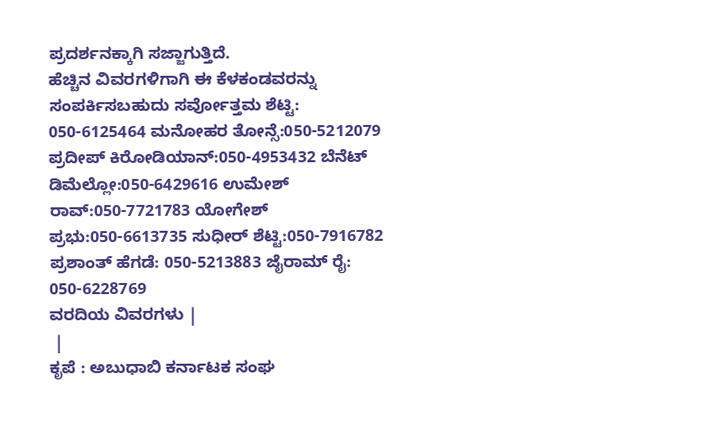ಪ್ರದರ್ಶನಕ್ಕಾಗಿ ಸಜ್ಜಾಗುತ್ತಿದೆ.
ಹೆಚ್ಚಿನ ವಿವರಗಳಿಗಾಗಿ ಈ ಕೆಳಕಂಡವರನ್ನು ಸಂಪರ್ಕಿಸಬಹುದು ಸರ್ವೋತ್ತಮ ಶೆಟ್ಟಿ: 050-6125464 ಮನೋಹರ ತೋನ್ಸೆ:050-5212079 ಪ್ರದೀಪ್ ಕಿರೋಡಿಯಾನ್:050-4953432 ಬೆನೆಟ್ ಡಿಮೆಲ್ಲೋ:050-6429616 ಉಮೇಶ್ ರಾವ್:050-7721783 ಯೋಗೇಶ್ ಪ್ರಭು:050-6613735 ಸುಧೀರ್ ಶೆಟ್ಟಿ:050-7916782 ಪ್ರಶಾಂತ್ ಹೆಗಡೆ: 050-5213883 ಜೈರಾಮ್ ರೈ: 050-6228769
ವರದಿಯ ವಿವರಗಳು |
 |
ಕೃಪೆ : ಅಬುಧಾಬಿ ಕರ್ನಾಟಕ ಸಂಘ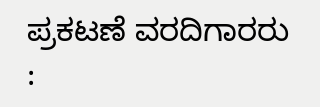ಪ್ರಕಟಣೆ ವರದಿಗಾರರು :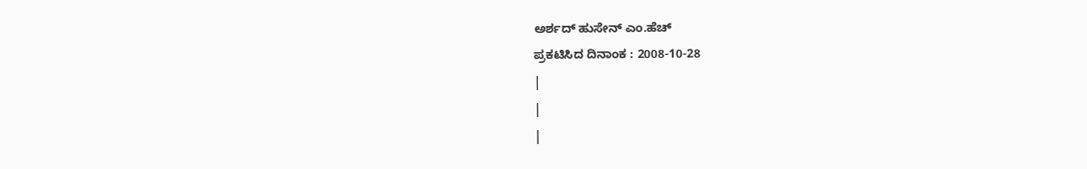ಅರ್ಶದ್ ಹುಸೇನ್ ಎಂ.ಹೆಚ್
ಪ್ರಕಟಿಸಿದ ದಿನಾಂಕ : 2008-10-28
|
|
|